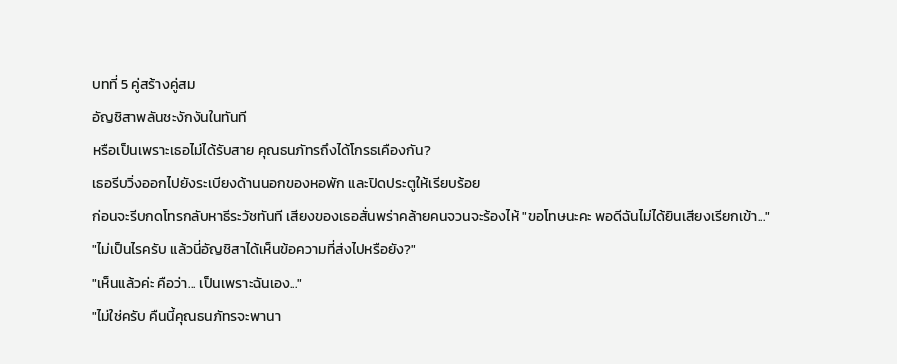บทที่ 5 คู่สร้างคู่สม
อัญชิสาพลันชะงักงันในทันที
หรือเป็นเพราะเธอไม่ได้รับสาย คุณธนภัทรถึงได้โกรธเคืองกัน?
เธอรีบวิ่งออกไปยังระเบียงด้านนอกของหอพัก และปิดประตูให้เรียบร้อย
ก่อนจะรีบกดโทรกลับหาธีระวัชทันที เสียงของเธอสั่นพร่าคล้ายคนจวนจะร้องไห้ "ขอโทษนะคะ พอดีฉันไม่ได้ยินเสียงเรียกเข้า..."
"ไม่เป็นไรครับ แล้วนี่อัญชิสาได้เห็นข้อความที่ส่งไปหรือยัง?"
"เห็นแล้วค่ะ คือว่า... เป็นเพราะฉันเอง..."
"ไม่ใช่ครับ คืนนี้คุณธนภัทรจะพานา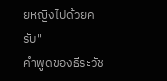ยหญิงไปด้วยครับ"
คำพูดของธีระวัช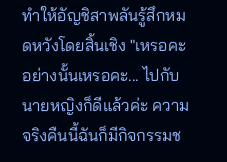ทำให้อัญชิสาพลันรู้สึกหมดหวังโดยสิ้นเชิง "เหรอคะ อย่างนั้นเหรอคะ... ไปกับนายหญิงก็ดีแล้วค่ะ ความจริงคืนนี้ฉันก็มีกิจกรรมช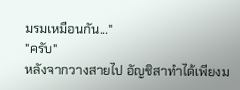มรมเหมือนกัน..."
"ครับ"
หลังจากวางสายไป อัญชิสาทำได้เพียงม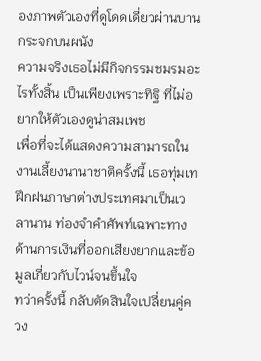องภาพตัวเองที่ดูโดดเดี่ยวผ่านบานกระจกบนผนัง
ความจริงเธอไม่มีกิจกรรมชมรมอะไรทั้งสิ้น เป็นเพียงเพราะทิฐิ ที่ไม่อยากให้ตัวเองดูน่าสมเพช
เพื่อที่จะได้แสดงความสามารถในงานเลี้ยงนานาชาติครั้งนี้ เธอทุ่มเทฝึกฝนภาษาต่างประเทศมาเป็นเวลานาน ท่องจำคำศัพท์เฉพาะทางด้านการเงินที่ออกเสียงยากและข้อมูลเกี่ยวกับไวน์จนขึ้นใจ
ทว่าครั้งนี้ กลับตัดสินใจเปลี่ยนคู่ควง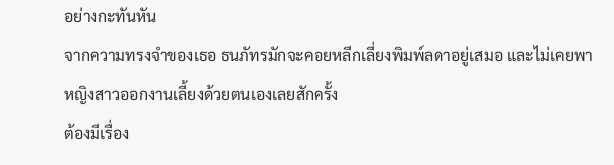อย่างกะทันหัน
จากความทรงจำของเธอ ธนภัทรมักจะคอยหลีกเลี่ยงพิมพ์ลดาอยู่เสมอ และไม่เคยพาหญิงสาวออกงานเลี้ยงด้วยตนเองเลยสักครั้ง
ต้องมีเรื่อง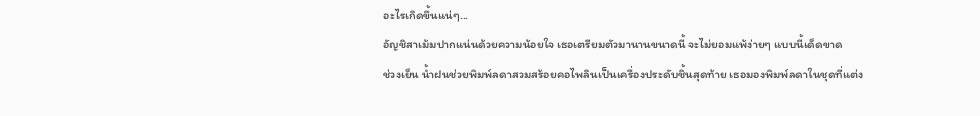อะไรเกิดขึ้นแน่ๆ...
อัญชิสาเม้มปากแน่นด้วยความน้อยใจ เธอเตรียมตัวมานานขนาดนี้ จะไม่ยอมแพ้ง่ายๆ แบบนี้เด็ดขาด
ช่วงเย็น น้ำฝนช่วยพิมพ์ลดาสวมสร้อยคอไพลินเป็นเครื่องประดับชิ้นสุดท้าย เธอมองพิมพ์ลดาในชุดที่แต่ง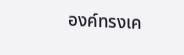องค์ทรงเค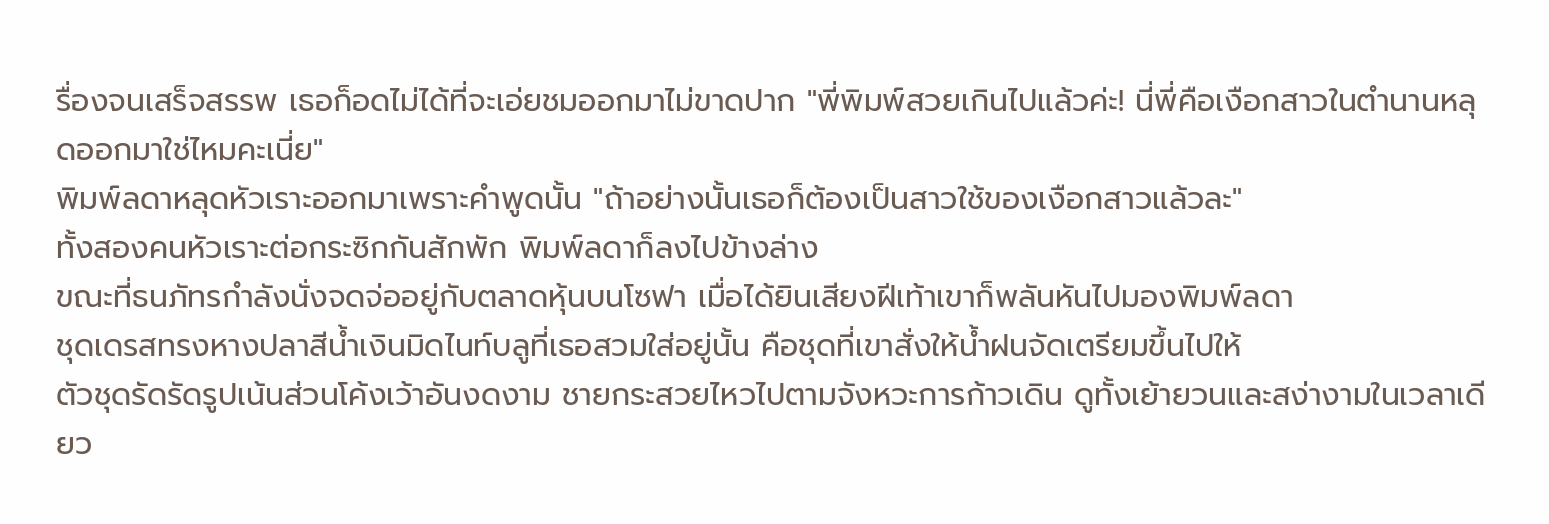รื่องจนเสร็จสรรพ เธอก็อดไม่ได้ที่จะเอ่ยชมออกมาไม่ขาดปาก "พี่พิมพ์สวยเกินไปแล้วค่ะ! นี่พี่คือเงือกสาวในตำนานหลุดออกมาใช่ไหมคะเนี่ย"
พิมพ์ลดาหลุดหัวเราะออกมาเพราะคำพูดนั้น "ถ้าอย่างนั้นเธอก็ต้องเป็นสาวใช้ของเงือกสาวแล้วละ"
ทั้งสองคนหัวเราะต่อกระซิกกันสักพัก พิมพ์ลดาก็ลงไปข้างล่าง
ขณะที่ธนภัทรกำลังนั่งจดจ่ออยู่กับตลาดหุ้นบนโซฟา เมื่อได้ยินเสียงฝีเท้าเขาก็พลันหันไปมองพิมพ์ลดา
ชุดเดรสทรงหางปลาสีน้ำเงินมิดไนท์บลูที่เธอสวมใส่อยู่นั้น คือชุดที่เขาสั่งให้น้ำฝนจัดเตรียมขึ้นไปให้
ตัวชุดรัดรัดรูปเน้นส่วนโค้งเว้าอันงดงาม ชายกระสวยไหวไปตามจังหวะการก้าวเดิน ดูทั้งเย้ายวนและสง่างามในเวลาเดียว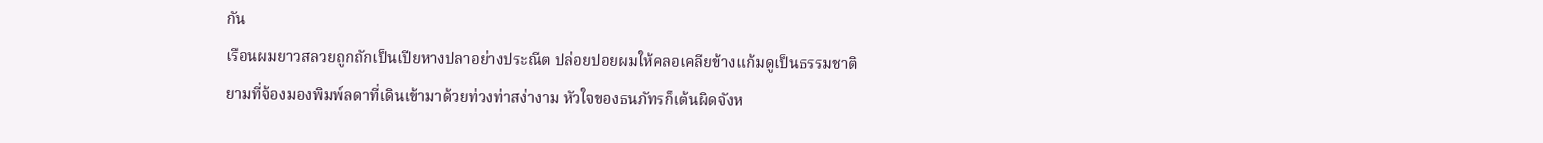กัน
เรือนผมยาวสลวยถูกถักเป็นเปียหางปลาอย่างประณีต ปล่อยปอยผมให้คลอเคลียข้างแก้มดูเป็นธรรมชาติ
ยามที่จ้องมองพิมพ์ลดาที่เดินเข้ามาด้วยท่วงท่าสง่างาม หัวใจของธนภัทรก็เต้นผิดจังห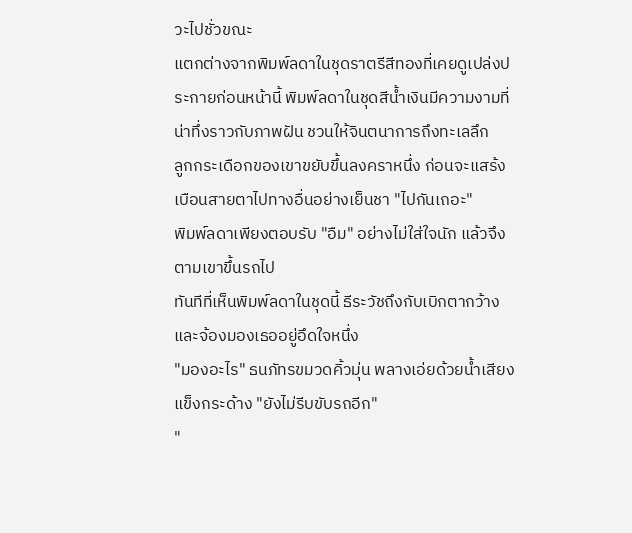วะไปชั่วขณะ
แตกต่างจากพิมพ์ลดาในชุดราตรีสีทองที่เคยดูเปล่งประกายก่อนหน้านี้ พิมพ์ลดาในชุดสีน้ำเงินมีความงามที่น่าทึ่งราวกับภาพฝัน ชวนให้จินตนาการถึงทะเลลึก
ลูกกระเดือกของเขาขยับขึ้นลงคราหนึ่ง ก่อนจะแสร้งเบือนสายตาไปทางอื่นอย่างเย็นชา "ไปกันเถอะ"
พิมพ์ลดาเพียงตอบรับ "อืม" อย่างไม่ใส่ใจนัก แล้วจึงตามเขาขึ้นรถไป
ทันทีที่เห็นพิมพ์ลดาในชุดนี้ ธีระวัชถึงกับเบิกตากว้างและจ้องมองเธออยู่อึดใจหนึ่ง
"มองอะไร" ธนภัทรขมวดคิ้วมุ่น พลางเอ่ยด้วยน้ำเสียงแข็งกระด้าง "ยังไม่รีบขับรถอีก"
"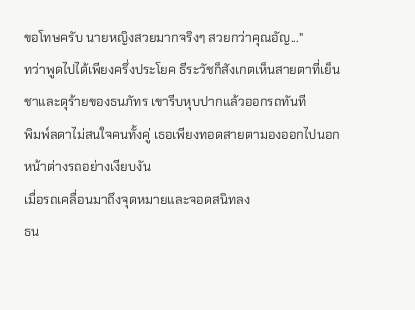ขอโทษครับ นายหญิงสวยมากจริงๆ สวยกว่าคุณอัญ..."
ทว่าพูดไปได้เพียงครึ่งประโยค ธีระวัชก็สังเกตเห็นสายตาที่เย็นชาและดุร้ายของธนภัทร เขารีบหุบปากแล้วออกรถทันที
พิมพ์ลดาไม่สนใจคนทั้งคู่ เธอเพียงทอดสายตามองออกไปนอกหน้าต่างรถอย่างเงียบงัน
เมื่อรถเคลื่อนมาถึงจุดหมายและจอดสนิทลง
ธน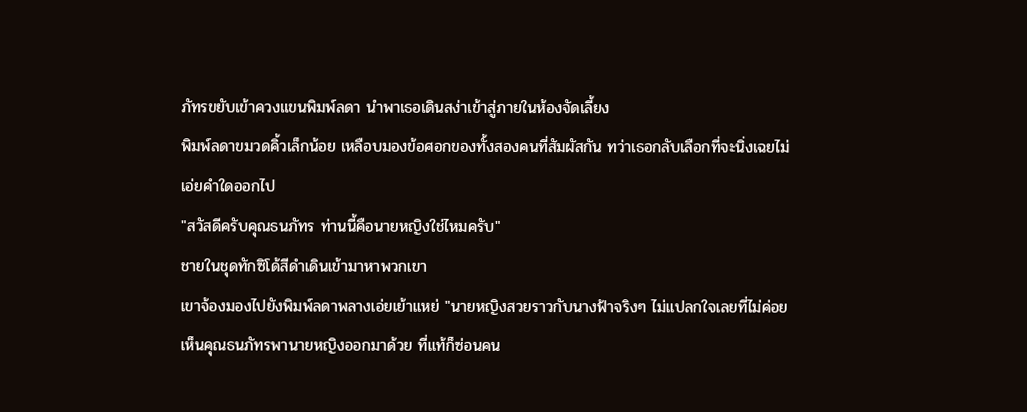ภัทรขยับเข้าควงแขนพิมพ์ลดา นำพาเธอเดินสง่าเข้าสู่ภายในห้องจัดเลี้ยง
พิมพ์ลดาขมวดคิ้วเล็กน้อย เหลือบมองข้อศอกของทั้งสองคนที่สัมผัสกัน ทว่าเธอกลับเลือกที่จะนิ่งเฉยไม่เอ่ยคำใดออกไป
"สวัสดีครับคุณธนภัทร ท่านนี้คือนายหญิงใช่ไหมครับ"
ชายในชุดทักซิโด้สีดำเดินเข้ามาหาพวกเขา
เขาจ้องมองไปยังพิมพ์ลดาพลางเอ่ยเย้าแหย่ "นายหญิงสวยราวกับนางฟ้าจริงๆ ไม่แปลกใจเลยที่ไม่ค่อยเห็นคุณธนภัทรพานายหญิงออกมาด้วย ที่แท้ก็ซ่อนคน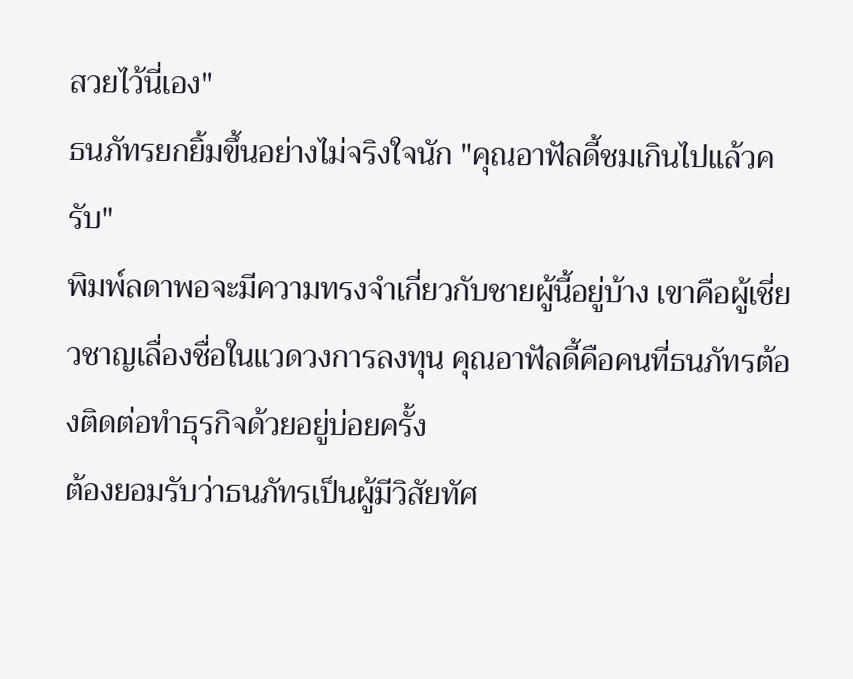สวยไว้นี่เอง"
ธนภัทรยกยิ้มขึ้นอย่างไม่จริงใจนัก "คุณอาฟัลดี้ชมเกินไปแล้วครับ"
พิมพ์ลดาพอจะมีความทรงจำเกี่ยวกับชายผู้นี้อยู่บ้าง เขาคือผู้เชี่ยวชาญเลื่องชื่อในแวดวงการลงทุน คุณอาฟัลดี้คือคนที่ธนภัทรต้องติดต่อทำธุรกิจด้วยอยู่บ่อยครั้ง
ต้องยอมรับว่าธนภัทรเป็นผู้มีวิสัยทัศ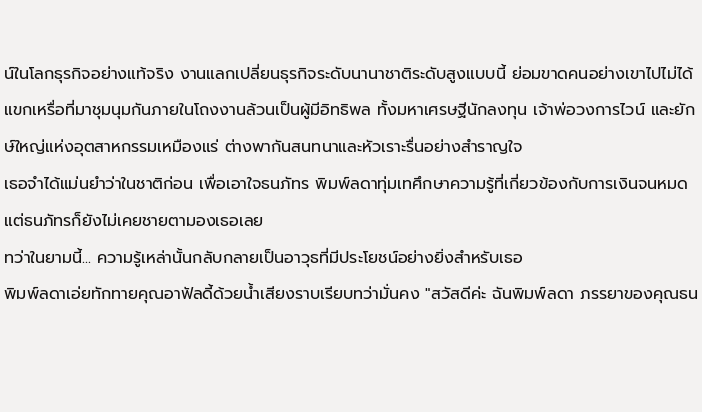น์ในโลกธุรกิจอย่างแท้จริง งานแลกเปลี่ยนธุรกิจระดับนานาชาติระดับสูงแบบนี้ ย่อมขาดคนอย่างเขาไปไม่ได้
แขกเหรื่อที่มาชุมนุมกันภายในโถงงานล้วนเป็นผู้มีอิทธิพล ทั้งมหาเศรษฐีนักลงทุน เจ้าพ่อวงการไวน์ และยักษ์ใหญ่แห่งอุตสาหกรรมเหมืองแร่ ต่างพากันสนทนาและหัวเราะรื่นอย่างสำราญใจ
เธอจำได้แม่นยำว่าในชาติก่อน เพื่อเอาใจธนภัทร พิมพ์ลดาทุ่มเทศึกษาความรู้ที่เกี่ยวข้องกับการเงินจนหมด แต่ธนภัทรก็ยังไม่เคยชายตามองเธอเลย
ทว่าในยามนี้... ความรู้เหล่านั้นกลับกลายเป็นอาวุธที่มีประโยชน์อย่างยิ่งสำหรับเธอ
พิมพ์ลดาเอ่ยทักทายคุณอาฟัลดี้ด้วยน้ำเสียงราบเรียบทว่ามั่นคง "สวัสดีค่ะ ฉันพิมพ์ลดา ภรรยาของคุณธน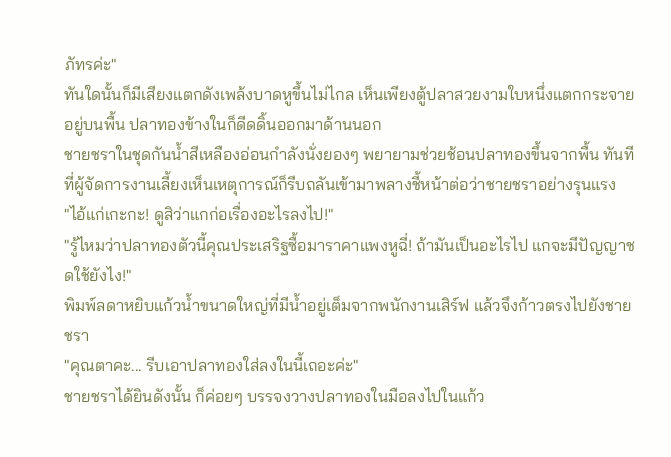ภัทรค่ะ"
ทันใดนั้นก็มีเสียงแตกดังเพล้งบาดหูขึ้นไม่ไกล เห็นเพียงตู้ปลาสวยงามใบหนึ่งแตกกระจายอยู่บนพื้น ปลาทองข้างในก็ดีดดิ้นออกมาด้านนอก
ชายชราในชุดกันน้ำสีเหลืองอ่อนกำลังนั่งยองๆ พยายามช่วยช้อนปลาทองขึ้นจากพื้น ทันทีที่ผู้จัดการงานเลี้ยงเห็นเหตุการณ์ก็รีบถลันเข้ามาพลางชี้หน้าต่อว่าชายชราอย่างรุนแรง
"ไอ้แก่เกะกะ! ดูสิว่าแกก่อเรื่องอะไรลงไป!"
"รู้ไหมว่าปลาทองตัวนี้คุณประเสริฐซื้อมาราคาแพงหูฉี่! ถ้ามันเป็นอะไรไป แกจะมีปัญญาชดใช้ยังไง!"
พิมพ์ลดาหยิบแก้วน้ำขนาดใหญ่ที่มีน้ำอยู่เต็มจากพนักงานเสิร์ฟ แล้วจึงก้าวตรงไปยังชายชรา
"คุณตาคะ... รีบเอาปลาทองใส่ลงในนี้เถอะค่ะ"
ชายชราได้ยินดังนั้น ก็ค่อยๆ บรรจงวางปลาทองในมือลงไปในแก้ว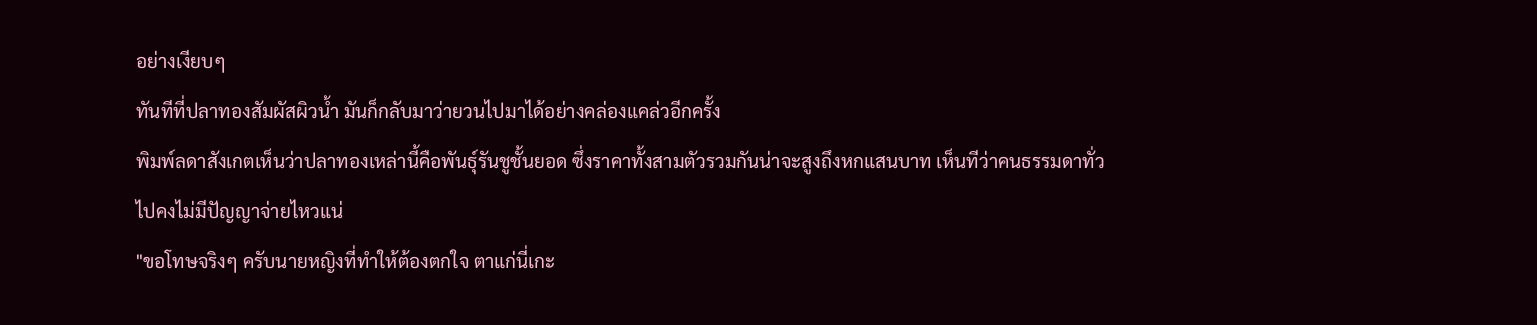อย่างเงียบๆ
ทันทีที่ปลาทองสัมผัสผิวน้ำ มันก็กลับมาว่ายวนไปมาได้อย่างคล่องแคล่วอีกครั้ง
พิมพ์ลดาสังเกตเห็นว่าปลาทองเหล่านี้คือพันธุ์รันชูชั้นยอด ซึ่งราคาทั้งสามตัวรวมกันน่าจะสูงถึงหกแสนบาท เห็นทีว่าคนธรรมดาทั่วไปคงไม่มีปัญญาจ่ายไหวแน่
"ขอโทษจริงๆ ครับนายหญิงที่ทำให้ต้องตกใจ ตาแก่นี่เกะ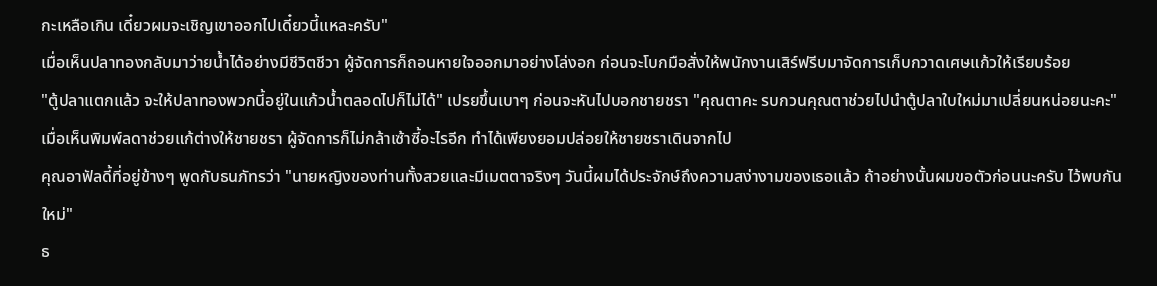กะเหลือเกิน เดี๋ยวผมจะเชิญเขาออกไปเดี๋ยวนี้แหละครับ"
เมื่อเห็นปลาทองกลับมาว่ายน้ำได้อย่างมีชีวิตชีวา ผู้จัดการก็ถอนหายใจออกมาอย่างโล่งอก ก่อนจะโบกมือสั่งให้พนักงานเสิร์ฟรีบมาจัดการเก็บกวาดเศษแก้วให้เรียบร้อย
"ตู้ปลาแตกแล้ว จะให้ปลาทองพวกนี้อยู่ในแก้วน้ำตลอดไปก็ไม่ได้" เปรยขึ้นเบาๆ ก่อนจะหันไปบอกชายชรา "คุณตาคะ รบกวนคุณตาช่วยไปนำตู้ปลาใบใหม่มาเปลี่ยนหน่อยนะคะ"
เมื่อเห็นพิมพ์ลดาช่วยแก้ต่างให้ชายชรา ผู้จัดการก็ไม่กล้าเซ้าซี้อะไรอีก ทำได้เพียงยอมปล่อยให้ชายชราเดินจากไป
คุณอาฟัลดี้ที่อยู่ข้างๆ พูดกับธนภัทรว่า "นายหญิงของท่านทั้งสวยและมีเมตตาจริงๆ วันนี้ผมได้ประจักษ์ถึงความสง่างามของเธอแล้ว ถ้าอย่างนั้นผมขอตัวก่อนนะครับ ไว้พบกันใหม่"
ธ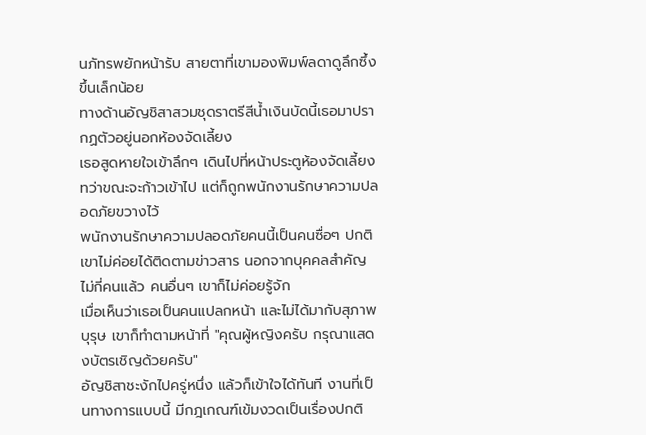นภัทรพยักหน้ารับ สายตาที่เขามองพิมพ์ลดาดูลึกซึ้งขึ้นเล็กน้อย
ทางด้านอัญชิสาสวมชุดราตรีสีน้ำเงินบัดนี้เธอมาปรากฏตัวอยู่นอกห้องจัดเลี้ยง
เธอสูดหายใจเข้าลึกๆ เดินไปที่หน้าประตูห้องจัดเลี้ยง ทว่าขณะจะก้าวเข้าไป แต่ก็ถูกพนักงานรักษาความปลอดภัยขวางไว้
พนักงานรักษาความปลอดภัยคนนี้เป็นคนซื่อๆ ปกติเขาไม่ค่อยได้ติดตามข่าวสาร นอกจากบุคคลสำคัญไม่กี่คนแล้ว คนอื่นๆ เขาก็ไม่ค่อยรู้จัก
เมื่อเห็นว่าเธอเป็นคนแปลกหน้า และไม่ได้มากับสุภาพบุรุษ เขาก็ทำตามหน้าที่ "คุณผู้หญิงครับ กรุณาแสดงบัตรเชิญด้วยครับ"
อัญชิสาชะงักไปครู่หนึ่ง แล้วก็เข้าใจได้ทันที งานที่เป็นทางการแบบนี้ มีกฎเกณฑ์เข้มงวดเป็นเรื่องปกติ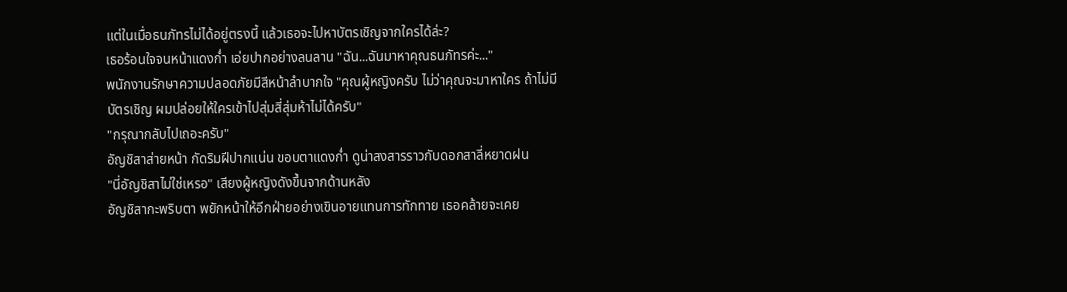แต่ในเมื่อธนภัทรไม่ได้อยู่ตรงนี้ แล้วเธอจะไปหาบัตรเชิญจากใครได้ล่ะ?
เธอร้อนใจจนหน้าแดงก่ำ เอ่ยปากอย่างลนลาน "ฉัน...ฉันมาหาคุณธนภัทรค่ะ..."
พนักงานรักษาความปลอดภัยมีสีหน้าลำบากใจ "คุณผู้หญิงครับ ไม่ว่าคุณจะมาหาใคร ถ้าไม่มีบัตรเชิญ ผมปล่อยให้ใครเข้าไปสุ่มสี่สุ่มห้าไม่ได้ครับ"
"กรุณากลับไปเถอะครับ"
อัญชิสาส่ายหน้า กัดริมฝีปากแน่น ขอบตาแดงก่ำ ดูน่าสงสารราวกับดอกสาลี่หยาดฝน
"นี่อัญชิสาไม่ใช่เหรอ" เสียงผู้หญิงดังขึ้นจากด้านหลัง
อัญชิสากะพริบตา พยักหน้าให้อีกฝ่ายอย่างเขินอายแทนการทักทาย เธอคล้ายจะเคย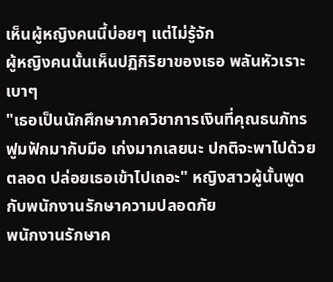เห็นผู้หญิงคนนี้บ่อยๆ แต่ไม่รู้จัก
ผู้หญิงคนนั้นเห็นปฏิกิริยาของเธอ พลันหัวเราะเบาๆ
"เธอเป็นนักศึกษาภาควิชาการเงินที่คุณธนภัทรฟูมฟักมากับมือ เก่งมากเลยนะ ปกติจะพาไปด้วยตลอด ปล่อยเธอเข้าไปเถอะ" หญิงสาวผู้นั้นพูดกับพนักงานรักษาความปลอดภัย
พนักงานรักษาค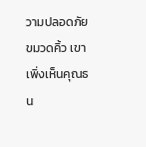วามปลอดภัยขมวดคิ้ว เขาเพิ่งเห็นคุณธน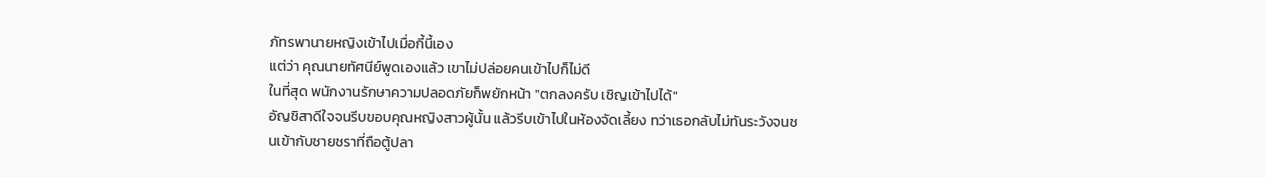ภัทรพานายหญิงเข้าไปเมื่อกี้นี้เอง
แต่ว่า คุณนายทัศนีย์พูดเองแล้ว เขาไม่ปล่อยคนเข้าไปก็ไม่ดี
ในที่สุด พนักงานรักษาความปลอดภัยก็พยักหน้า "ตกลงครับ เชิญเข้าไปได้"
อัญชิสาดีใจจนรีบขอบคุณหญิงสาวผู้นั้น แล้วรีบเข้าไปในห้องจัดเลี้ยง ทว่าเธอกลับไม่ทันระวังจนชนเข้ากับชายชราที่ถือตู้ปลา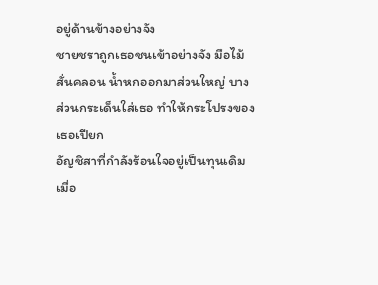อยู่ด้านข้างอย่างจัง
ชายชราถูกเธอชนเข้าอย่างจัง มือไม้สั่นคลอน น้ำหกออกมาส่วนใหญ่ บางส่วนกระเด็นใส่เธอ ทำให้กระโปรงของเธอเปียก
อัญชิสาที่กำลังร้อนใจอยู่เป็นทุนเดิม เมื่อ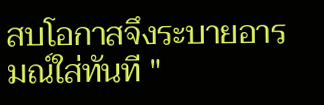สบโอกาสจึงระบายอารมณ์ใส่ทันที "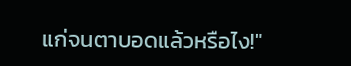แก่จนตาบอดแล้วหรือไง!"